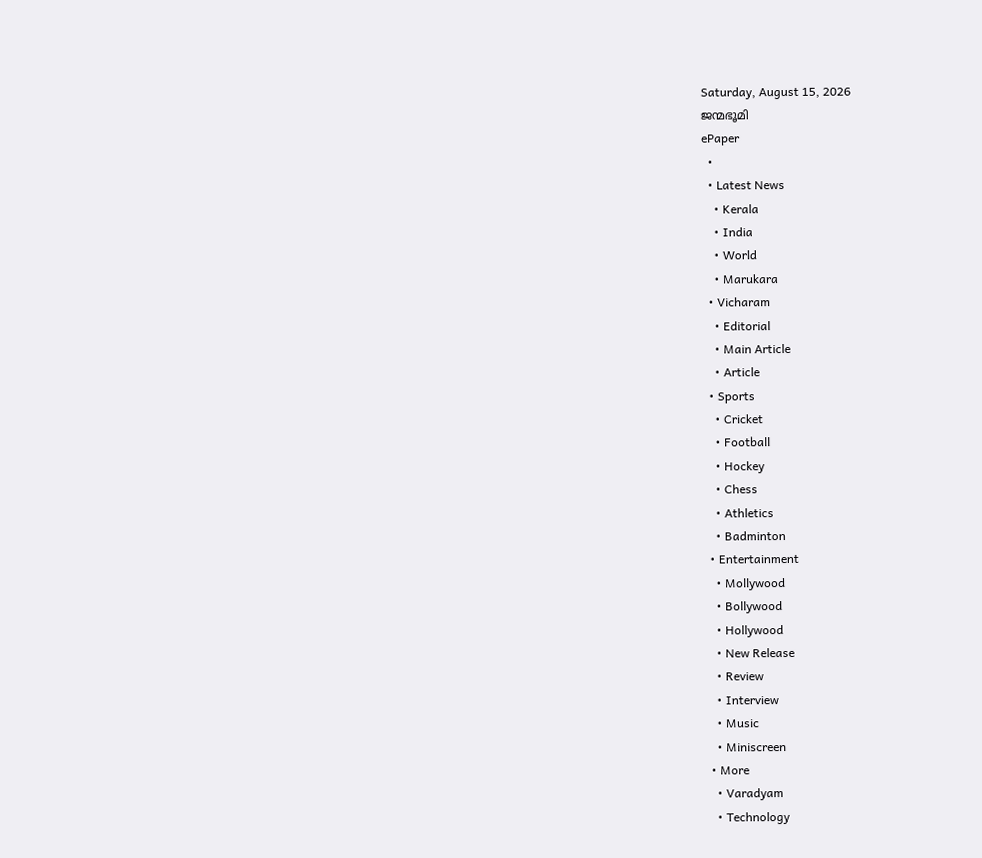Saturday, August 15, 2026
ജന്മഭൂമി
ePaper
  •
  • Latest News
    • Kerala
    • India
    • World
    • Marukara
  • Vicharam
    • Editorial
    • Main Article
    • Article
  • Sports
    • Cricket
    • Football
    • Hockey
    • Chess
    • Athletics
    • Badminton
  • Entertainment
    • Mollywood
    • Bollywood
    • Hollywood
    • New Release
    • Review
    • Interview
    • Music
    • Miniscreen
  • More
    • Varadyam
    • Technology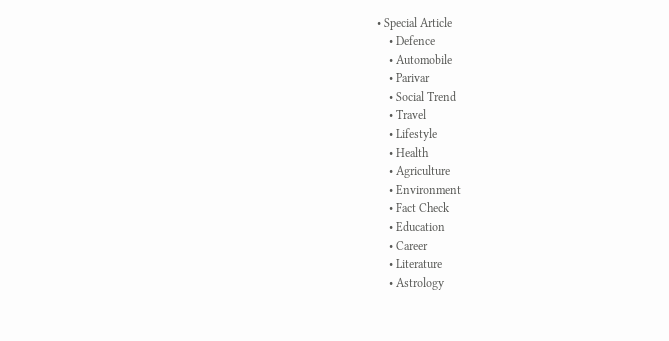• Special Article
    • Defence
    • Automobile
    • Parivar
    • Social Trend
    • Travel
    • Lifestyle
    • Health
    • Agriculture
    • Environment
    • Fact Check
    • Education
    • Career
    • Literature
    • Astrology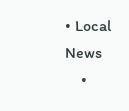• Local News
    •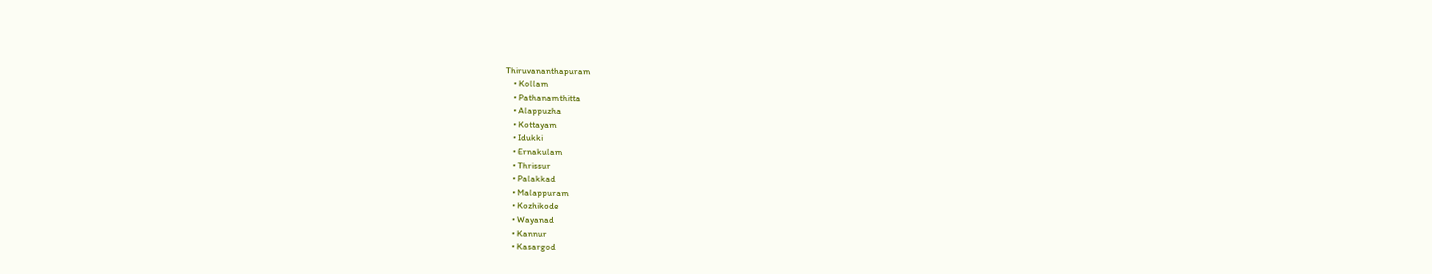Thiruvananthapuram
    • Kollam
    • Pathanamthitta
    • Alappuzha
    • Kottayam
    • Idukki
    • Ernakulam
    • Thrissur
    • Palakkad
    • Malappuram
    • Kozhikode
    • Wayanad
    • Kannur
    • Kasargod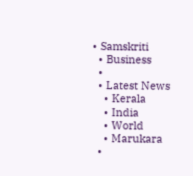• Samskriti
  • Business
  •
  • Latest News
    • Kerala
    • India
    • World
    • Marukara
  •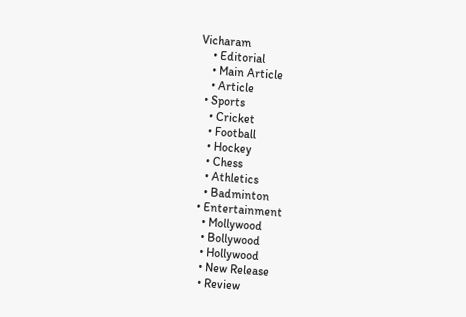Vicharam
    • Editorial
    • Main Article
    • Article
  • Sports
    • Cricket
    • Football
    • Hockey
    • Chess
    • Athletics
    • Badminton
  • Entertainment
    • Mollywood
    • Bollywood
    • Hollywood
    • New Release
    • Review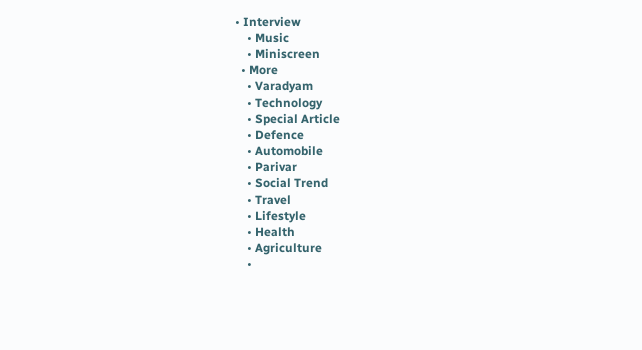• Interview
    • Music
    • Miniscreen
  • More
    • Varadyam
    • Technology
    • Special Article
    • Defence
    • Automobile
    • Parivar
    • Social Trend
    • Travel
    • Lifestyle
    • Health
    • Agriculture
    •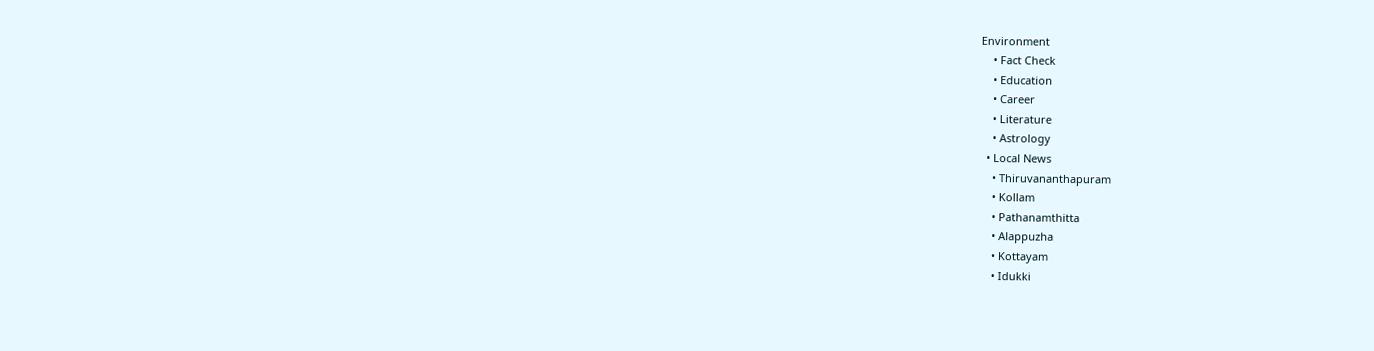Environment
    • Fact Check
    • Education
    • Career
    • Literature
    • Astrology
  • Local News
    • Thiruvananthapuram
    • Kollam
    • Pathanamthitta
    • Alappuzha
    • Kottayam
    • Idukki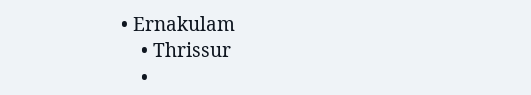• Ernakulam
    • Thrissur
    •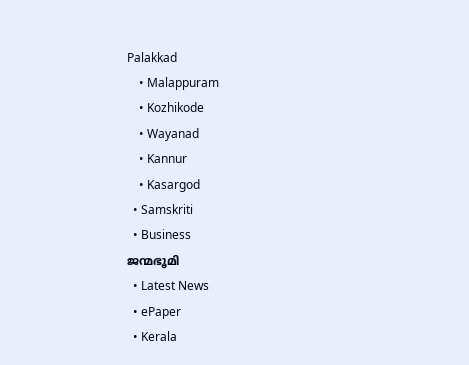Palakkad
    • Malappuram
    • Kozhikode
    • Wayanad
    • Kannur
    • Kasargod
  • Samskriti
  • Business
ജന്മഭൂമി
  • Latest News
  • ePaper
  • Kerala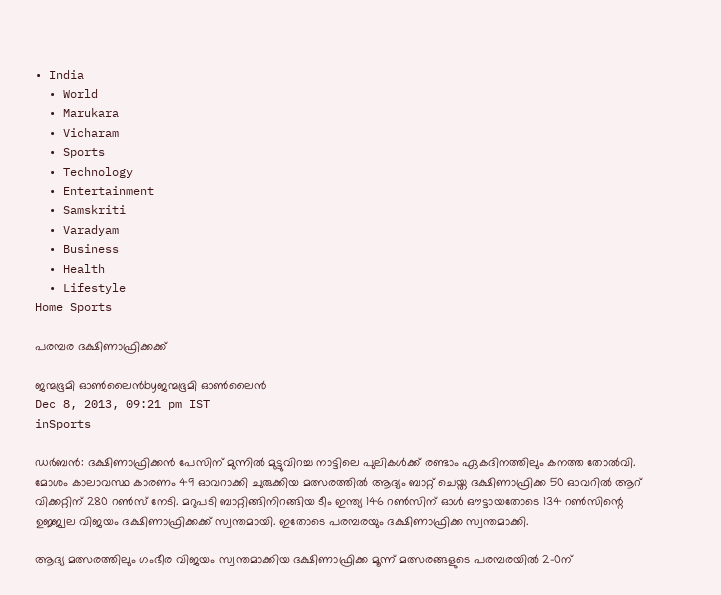• India
  • World
  • Marukara
  • Vicharam
  • Sports
  • Technology
  • Entertainment
  • Samskriti
  • Varadyam
  • Business
  • Health
  • Lifestyle
Home Sports

പരമ്പര ദക്ഷിണാഫ്രിക്കക്ക്‌

ജന്മഭൂമി ഓണ്‍ലൈന്‍byജന്മഭൂമി ഓണ്‍ലൈന്‍
Dec 8, 2013, 09:21 pm IST
inSports

ഡര്‍ബന്‍: ദക്ഷിണാഫ്രിക്കന്‍ പേസിന്‌ മുന്നില്‍ മുട്ടുവിറച്ച നാട്ടിലെ പുലികള്‍ക്ക്‌ രണ്ടാം ഏകദിനത്തിലും കനത്ത തോല്‍വി. മോശം കാലാവസ്ഥ കാരണം 49 ഓവറാക്കി ചുരുക്കിയ മത്സരത്തില്‍ ആദ്യം ബാറ്റ്‌ ചെയ്ത ദക്ഷിണാഫ്രിക്ക 50 ഓവറില്‍ ആറ്‌ വിക്കറ്റിന്‌ 280 റണ്‍സ്‌ നേടി. മറുപടി ബാറ്റിങ്ങിനിറങ്ങിയ ടീം ഇന്ത്യ 146 റണ്‍സിന്‌ ഓള്‍ ഔട്ടായതോടെ 134 റണ്‍സിന്റെ ഉജ്ജ്വല വിജയം ദക്ഷിണാഫ്രിക്കക്ക്‌ സ്വന്തമായി. ഇതോടെ പരമ്പരയും ദക്ഷിണാഫ്രിക്ക സ്വന്തമാക്കി.

ആദ്യ മത്സരത്തിലും ഗംഭീര വിജയം സ്വന്തമാക്കിയ ദക്ഷിണാഫ്രിക്ക മൂന്ന്‌ മത്സരങ്ങളുടെ പരമ്പരയില്‍ 2-0ന്‌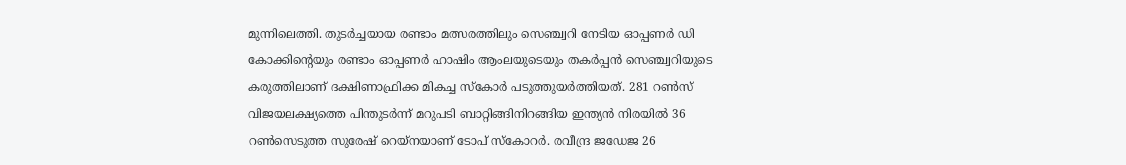മുന്നിലെത്തി. തുടര്‍ച്ചയായ രണ്ടാം മത്സരത്തിലും സെഞ്ച്വറി നേടിയ ഓപ്പണര്‍ ഡി കോക്കിന്റെയും രണ്ടാം ഓപ്പണര്‍ ഹാഷിം ആംലയുടെയും തകര്‍പ്പന്‍ സെഞ്ച്വറിയുടെ കരുത്തിലാണ്‌ ദക്ഷിണാഫ്രിക്ക മികച്ച സ്കോര്‍ പടുത്തുയര്‍ത്തിയത്‌. 281 റണ്‍സ്‌ വിജയലക്ഷ്യത്തെ പിന്തുടര്‍ന്ന്‌ മറുപടി ബാറ്റിങ്ങിനിറങ്ങിയ ഇന്ത്യന്‍ നിരയില്‍ 36 റണ്‍സെടുത്ത സുരേഷ്‌ റെയ്നയാണ്‌ ടോപ്‌ സ്കോറര്‍. രവീന്ദ്ര ജഡേജ 26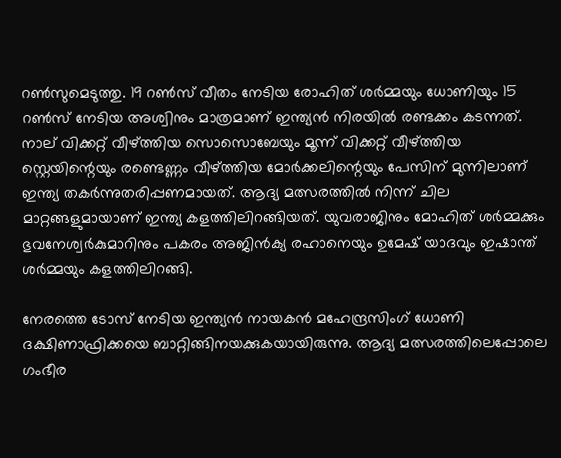റണ്‍സുമെടുത്തു. 19 റണ്‍സ്‌ വീതം നേടിയ രോഹിത്‌ ശര്‍മ്മയും ധോണിയും 15 റണ്‍സ്‌ നേടിയ അശ്വിനും മാത്രമാണ്‌ ഇന്ത്യന്‍ നിരയില്‍ രണ്ടക്കം കടന്നത്‌. നാല്‌ വിക്കറ്റ്‌ വീഴ്‌ത്തിയ സൊസൊബേയും മൂന്ന്‌ വിക്കറ്റ്‌ വീഴ്‌ത്തിയ സ്റ്റെയിന്റെയും രണ്ടെണ്ണം വീഴ്‌ത്തിയ മോര്‍ക്കലിന്റെയും പേസിന്‌ മുന്നിലാണ്‌ ഇന്ത്യ തകര്‍ന്നുതരിപ്പണമായത്‌. ആദ്യ മത്സരത്തില്‍ നിന്ന്‌ ചില മാറ്റങ്ങളുമായാണ്‌ ഇന്ത്യ കളത്തിലിറങ്ങിയത്‌. യുവരാജിനും മോഹിത്‌ ശര്‍മ്മക്കും ഭുവനേശ്വര്‍കുമാറിനും പകരം അജിന്‍ക്യ രഹാനെയും ഉമേഷ്‌ യാദവും ഇഷാന്ത്‌ ശര്‍മ്മയും കളത്തിലിറങ്ങി.

നേരത്തെ ടോസ്‌ നേടിയ ഇന്ത്യന്‍ നായകന്‍ മഹേന്ദ്രസിംഗ്‌ ധോണി ദക്ഷിണാഫ്രിക്കയെ ബാറ്റിങ്ങിനയക്കുകയായിരുന്നു. ആദ്യ മത്സരത്തിലെപ്പോലെ ഗംഭീര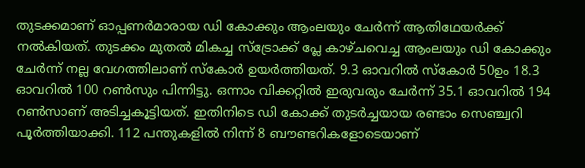തുടക്കമാണ്‌ ഓപ്പണര്‍മാരായ ഡി കോക്കും ആംലയും ചേര്‍ന്ന്‌ ആതിഥേയര്‍ക്ക്‌ നല്‍കിയത്‌. തുടക്കം മുതല്‍ മികച്ച സ്ട്രോക്ക്‌ പ്ലേ കാഴ്ചവെച്ച ആംലയും ഡി കോക്കും ചേര്‍ന്ന്‌ നല്ല വേഗത്തിലാണ്‌ സ്കോര്‍ ഉയര്‍ത്തിയത്‌. 9.3 ഓവറില്‍ സ്കോര്‍ 50ഉം 18.3 ഓവറില്‍ 100 റണ്‍സും പിന്നിട്ടു. ഒന്നാം വിക്കറ്റില്‍ ഇരുവരും ചേര്‍ന്ന്‌ 35.1 ഓവറില്‍ 194 റണ്‍സാണ്‌ അടിച്ചകൂട്ടിയത്‌. ഇതിനിടെ ഡി കോക്ക്‌ തുടര്‍ച്ചയായ രണ്ടാം സെഞ്ച്വറി പൂര്‍ത്തിയാക്കി. 112 പന്തുകളില്‍ നിന്ന്‌ 8 ബൗണ്ടറികളോടെയാണ്‌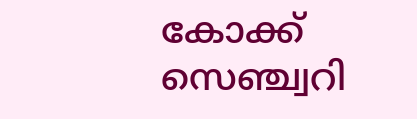കോക്ക്‌ സെഞ്ച്വറി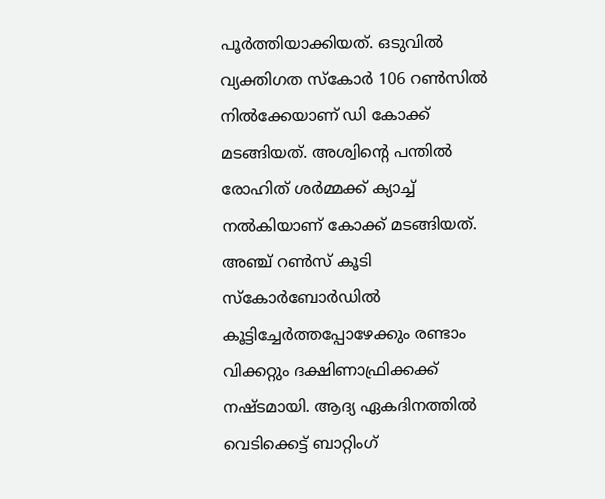പൂര്‍ത്തിയാക്കിയത്‌. ഒടുവില്‍ വ്യക്തിഗത സ്കോര്‍ 106 റണ്‍സില്‍ നില്‍ക്കേയാണ്‌ ഡി കോക്ക്‌ മടങ്ങിയത്‌. അശ്വിന്റെ പന്തില്‍ രോഹിത്‌ ശര്‍മ്മക്ക്‌ ക്യാച്ച്‌ നല്‍കിയാണ്‌ കോക്ക്‌ മടങ്ങിയത്‌. അഞ്ച്‌ റണ്‍സ്‌ കൂടി സ്കോര്‍ബോര്‍ഡില്‍ കൂട്ടിച്ചേര്‍ത്തപ്പോഴേക്കും രണ്ടാം വിക്കറ്റും ദക്ഷിണാഫ്രിക്കക്ക്‌ നഷ്ടമായി. ആദ്യ ഏകദിനത്തില്‍ വെടിക്കെട്ട്‌ ബാറ്റിംഗ്‌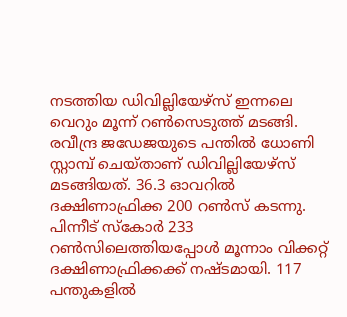നടത്തിയ ഡിവില്ലിയേഴ്സ്‌ ഇന്നലെ വെറും മൂന്ന്‌ റണ്‍സെടുത്ത്‌ മടങ്ങി. രവീന്ദ്ര ജഡേജയുടെ പന്തില്‍ ധോണി സ്റ്റാമ്പ്‌ ചെയ്താണ്‌ ഡിവില്ലിയേഴ്സ്‌ മടങ്ങിയത്‌. 36.3 ഓവറില്‍ ദക്ഷിണാഫ്രിക്ക 200 റണ്‍സ്‌ കടന്നു. പിന്നീട്‌ സ്കോര്‍ 233 റണ്‍സിലെത്തിയപ്പോള്‍ മൂന്നാം വിക്കറ്റ്‌ ദക്ഷിണാഫ്രിക്കക്ക്‌ നഷ്ടമായി. 117 പന്തുകളില്‍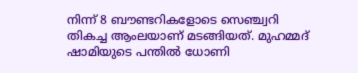നിന്ന്‌ 8 ബൗണ്ടറികളോടെ സെഞ്ച്വറി തികച്ച ആംലയാണ്‌ മടങ്ങിയത്‌. മുഹമ്മദ്‌ ഷാമിയുടെ പന്തില്‍ ധോണി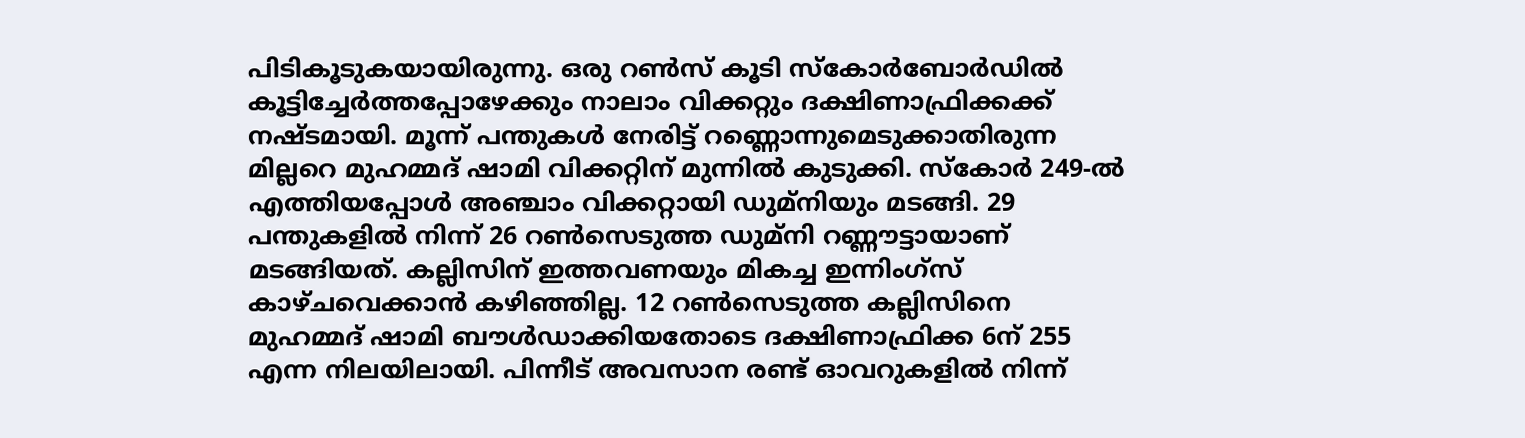പിടികൂടുകയായിരുന്നു. ഒരു റണ്‍സ്‌ കൂടി സ്കോര്‍ബോര്‍ഡില്‍ കൂട്ടിച്ചേര്‍ത്തപ്പോഴേക്കും നാലാം വിക്കറ്റും ദക്ഷിണാഫ്രിക്കക്ക്‌ നഷ്ടമായി. മൂന്ന്‌ പന്തുകള്‍ നേരിട്ട്‌ റണ്ണൊന്നുമെടുക്കാതിരുന്ന മില്ലറെ മുഹമ്മദ്‌ ഷാമി വിക്കറ്റിന്‌ മുന്നില്‍ കുടുക്കി. സ്കോര്‍ 249-ല്‍ എത്തിയപ്പോള്‍ അഞ്ചാം വിക്കറ്റായി ഡുമ്നിയും മടങ്ങി. 29 പന്തുകളില്‍ നിന്ന്‌ 26 റണ്‍സെടുത്ത ഡുമ്നി റണ്ണൗട്ടായാണ്‌ മടങ്ങിയത്‌. കല്ലിസിന്‌ ഇത്തവണയും മികച്ച ഇന്നിംഗ്സ്‌ കാഴ്ചവെക്കാന്‍ കഴിഞ്ഞില്ല. 12 റണ്‍സെടുത്ത കല്ലിസിനെ മുഹമ്മദ്‌ ഷാമി ബൗള്‍ഡാക്കിയതോടെ ദക്ഷിണാഫ്രിക്ക 6ന്‌ 255 എന്ന നിലയിലായി. പിന്നീട്‌ അവസാന രണ്ട്‌ ഓവറുകളില്‍ നിന്ന്‌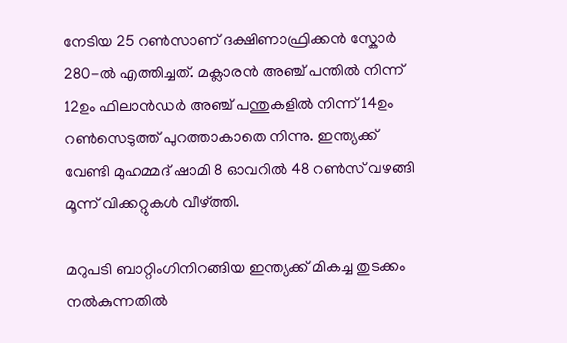നേടിയ 25 റണ്‍സാണ്‌ ദക്ഷിണാഫ്രിക്കന്‍ സ്കോര്‍ 280-ല്‍ എത്തിച്ചത്‌. മക്ലാരന്‍ അഞ്ച്‌ പന്തില്‍ നിന്ന്‌ 12ഉം ഫിലാന്‍ഡര്‍ അഞ്ച്‌ പന്തുകളില്‍ നിന്ന്‌ 14ഉം റണ്‍സെടുത്ത്‌ പുറത്താകാതെ നിന്നു. ഇന്ത്യക്ക്‌ വേണ്ടി മുഹമ്മദ്‌ ഷാമി 8 ഓവറില്‍ 48 റണ്‍സ്‌ വഴങ്ങി മൂന്ന്‌ വിക്കറ്റുകള്‍ വീഴ്‌ത്തി.

മറുപടി ബാറ്റിംഗിനിറങ്ങിയ ഇന്ത്യക്ക്‌ മികച്ച തുടക്കം നല്‍കുന്നതില്‍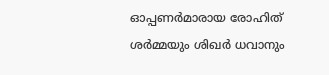ഓപ്പണര്‍മാരായ രോഹിത്‌ ശര്‍മ്മയും ശിഖര്‍ ധവാനും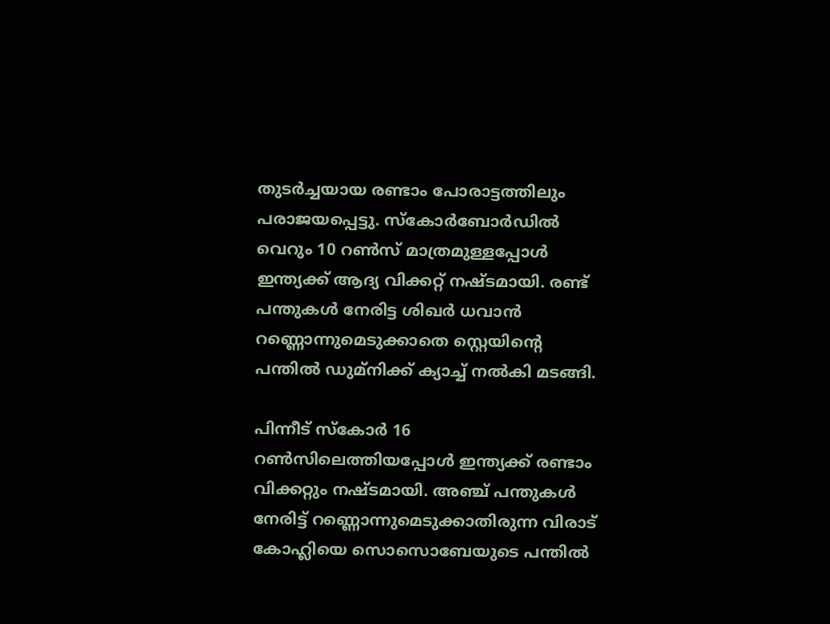തുടര്‍ച്ചയായ രണ്ടാം പോരാട്ടത്തിലും പരാജയപ്പെട്ടു. സ്കോര്‍ബോര്‍ഡില്‍ വെറും 10 റണ്‍സ്‌ മാത്രമുള്ളപ്പോള്‍ ഇന്ത്യക്ക്‌ ആദ്യ വിക്കറ്റ്‌ നഷ്ടമായി. രണ്ട്‌ പന്തുകള്‍ നേരിട്ട ശിഖര്‍ ധവാന്‍ റണ്ണൊന്നുമെടുക്കാതെ സ്റ്റെയിന്റെ പന്തില്‍ ഡുമ്നിക്ക്‌ ക്യാച്ച്‌ നല്‍കി മടങ്ങി.

പിന്നീട്‌ സ്കോര്‍ 16 റണ്‍സിലെത്തിയപ്പോള്‍ ഇന്ത്യക്ക്‌ രണ്ടാം വിക്കറ്റും നഷ്ടമായി. അഞ്ച്‌ പന്തുകള്‍ നേരിട്ട്‌ റണ്ണൊന്നുമെടുക്കാതിരുന്ന വിരാട്‌ കോഹ്ലിയെ സൊസൊബേയുടെ പന്തില്‍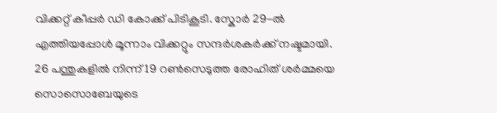വിക്കറ്റ്‌ കീപ്പര്‍ ഡി കോക്ക്‌ പിടികൂടി. സ്കോര്‍ 29-ല്‍ എത്തിയപ്പോള്‍ മൂന്നാം വിക്കറ്റും സന്ദര്‍ശകര്‍ക്ക്‌ നഷ്ടമായി. 26 പന്തുകളില്‍ നിന്ന്‌ 19 റണ്‍സെടുത്ത രോഹിത്‌ ശര്‍മ്മയെ സൊസൊബേയുടെ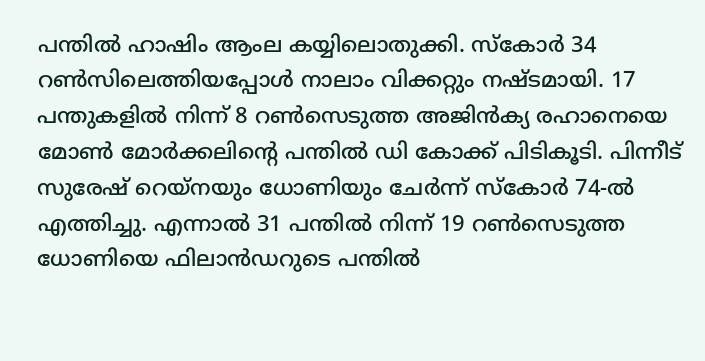പന്തില്‍ ഹാഷിം ആംല കയ്യിലൊതുക്കി. സ്കോര്‍ 34 റണ്‍സിലെത്തിയപ്പോള്‍ നാലാം വിക്കറ്റും നഷ്ടമായി. 17 പന്തുകളില്‍ നിന്ന്‌ 8 റണ്‍സെടുത്ത അജിന്‍ക്യ രഹാനെയെ മോണ്‍ മോര്‍ക്കലിന്റെ പന്തില്‍ ഡി കോക്ക്‌ പിടികൂടി. പിന്നീട്‌ സുരേഷ്‌ റെയ്നയും ധോണിയും ചേര്‍ന്ന്‌ സ്കോര്‍ 74-ല്‍ എത്തിച്ചു. എന്നാല്‍ 31 പന്തില്‍ നിന്ന്‌ 19 റണ്‍സെടുത്ത ധോണിയെ ഫിലാന്‍ഡറുടെ പന്തില്‍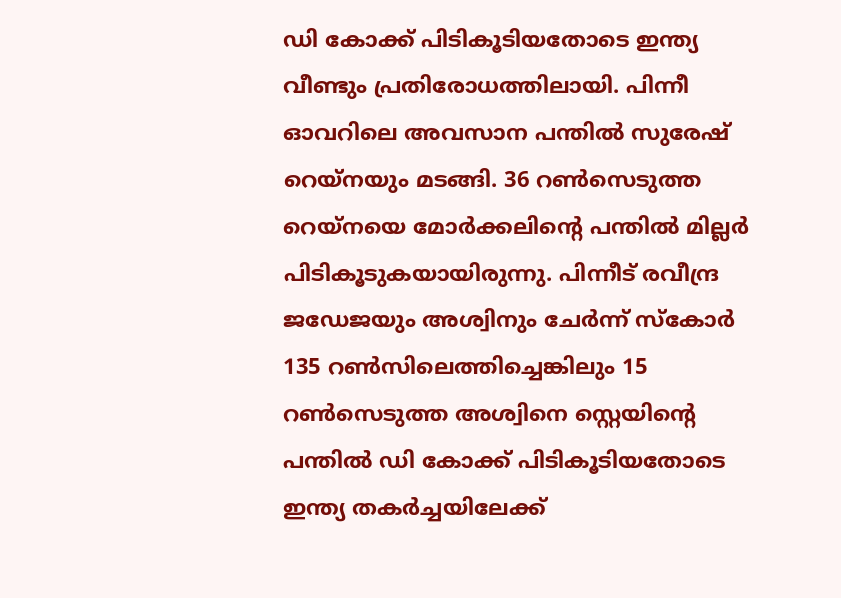ഡി കോക്ക്‌ പിടികൂടിയതോടെ ഇന്ത്യ വീണ്ടും പ്രതിരോധത്തിലായി. പിന്നീ ഓവറിലെ അവസാന പന്തില്‍ സുരേഷ്‌ റെയ്നയും മടങ്ങി. 36 റണ്‍സെടുത്ത റെയ്നയെ മോര്‍ക്കലിന്റെ പന്തില്‍ മില്ലര്‍ പിടികൂടുകയായിരുന്നു. പിന്നീട്‌ രവീന്ദ്ര ജഡേജയും അശ്വിനും ചേര്‍ന്ന്‌ സ്കോര്‍ 135 റണ്‍സിലെത്തിച്ചെങ്കിലും 15 റണ്‍സെടുത്ത അശ്വിനെ സ്റ്റെയിന്റെ പന്തില്‍ ഡി കോക്ക്‌ പിടികൂടിയതോടെ ഇന്ത്യ തകര്‍ച്ചയിലേക്ക്‌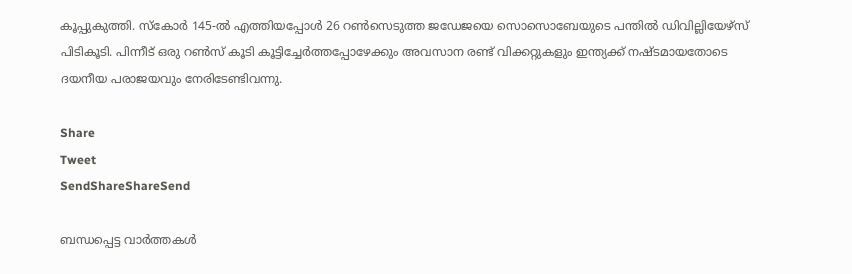കൂപ്പുകുത്തി. സ്കോര്‍ 145-ല്‍ എത്തിയപ്പോള്‍ 26 റണ്‍സെടുത്ത ജഡേജയെ സൊസൊബേയുടെ പന്തില്‍ ഡിവില്ലിയേഴ്സ്‌ പിടികൂടി. പിന്നീട്‌ ഒരു റണ്‍സ്‌ കൂടി കൂട്ടിച്ചേര്‍ത്തപ്പോഴേക്കും അവസാന രണ്ട്‌ വിക്കറ്റുകളും ഇന്ത്യക്ക്‌ നഷ്ടമായതോടെ ദയനീയ പരാജയവും നേരിടേണ്ടിവന്നു.

Share
Tweet
SendShareShareSend

ബന്ധപ്പെട്ട വാര്‍ത്തകള്‍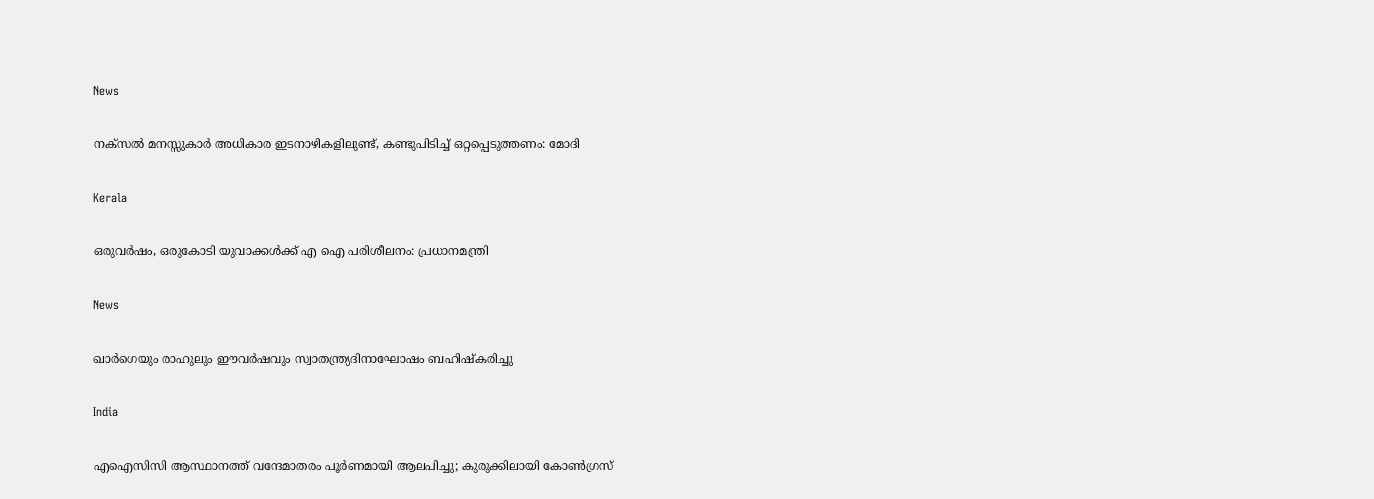News

നക്‌സൽ മനസ്സുകാർ അധികാര ഇടനാഴികളിലുണ്ട്, കണ്ടുപിടിച്ച് ഒറ്റപ്പെടുത്തണം: മോദി

Kerala

ഒരുവർഷം, ഒരുകോടി യുവാക്കൾക്ക് എ ഐ പരിശീലനം: പ്രധാനമന്ത്രി

News

ഖാർഗെയും രാഹുലും ഈവർഷവും സ്വാതന്ത്ര്യദിനാഘോഷം ബഹിഷ്‌കരിച്ചു

India

എഐസിസി ആസ്ഥാനത്ത് വന്ദേമാതരം പൂർണമായി ആലപിച്ചു; കുരുക്കിലായി കോൺഗ്രസ്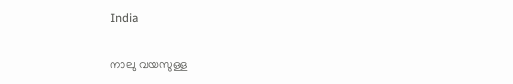India

നാലു വയസുള്ള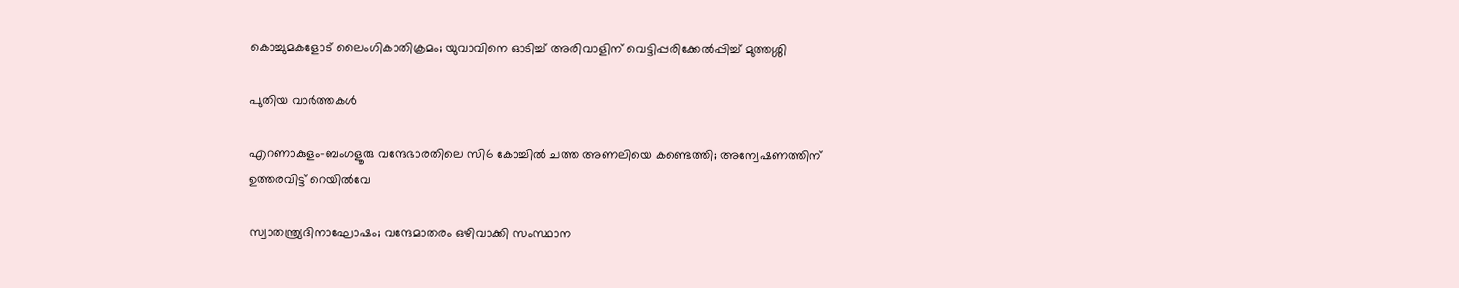കൊച്ചുമകളോട് ലൈംഗികാതിക്രമം; യുവാവിനെ ഓടിച്ച് അരിവാളിന് വെട്ടിപ്പരിക്കേൽപ്പിച്ച് മുത്തശ്ശി

പുതിയ വാര്‍ത്തകള്‍

എറണാകുളം-ബംഗളൂരു വന്ദേഭാരതിലെ സി6 കോച്ചിൽ ചത്ത അണലിയെ കണ്ടെത്തി; അന്വേഷണത്തിന് ഉത്തരവിട്ട് റെയിൽവേ

സ്വാതന്ത്ര്യദിനാഘോഷം; വന്ദേമാതരം ഒഴിവാക്കി സംസ്ഥാന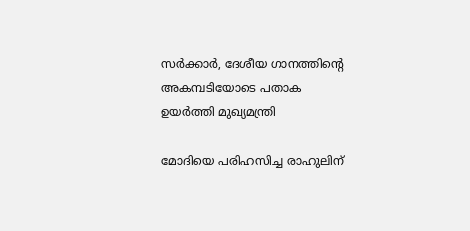സര്‍ക്കാര്‍, ദേശീയ ഗാനത്തിന്റെ അകമ്പടിയോടെ പതാക ഉയർത്തി മുഖ്യമന്ത്രി

മോദിയെ പരിഹസിച്ച രാഹുലിന്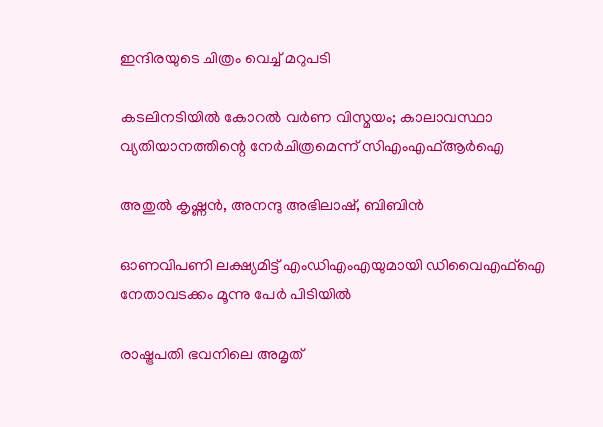ഇന്ദിരയുടെ ചിത്രം വെച്ച് മറുപടി

കടലിനടിയില്‍ കോറല്‍ വര്‍ണ വിസ്മയം; കാലാവസ്ഥാ വ്യതിയാനത്തിന്റെ നേര്‍ചിത്രമെന്ന് സിഎംഎഫ്ആര്‍ഐ

അതുല്‍ കൃഷ്ണന്‍, അനന്ദു അഭിലാഷ്, ബിബിന്‍

ഓണവിപണി ലക്ഷ്യമിട്ട് എംഡിഎംഎയുമായി ഡിവൈഎഫ്‌ഐ നേതാവടക്കം മൂന്നു പേർ പിടിയിൽ

രാഷ്ട്രപതി ഭവനിലെ അമൃത്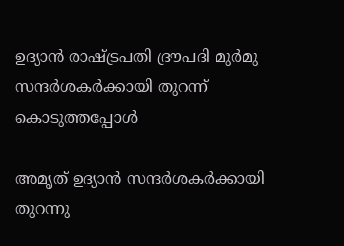ഉദ്യാന്‍ രാഷ്ട്രപതി ദ്രൗപദി മുര്‍മു സന്ദര്‍ശകര്‍ക്കായി തുറന്ന് കൊടുത്തപ്പോള്‍

അമൃത് ഉദ്യാന്‍ സന്ദര്‍ശകര്‍ക്കായി തുറന്നു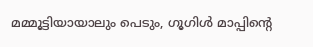മമ്മൂട്ടിയായാലും പെടും, ഗൂഗിള്‍ മാപ്പിന്റെ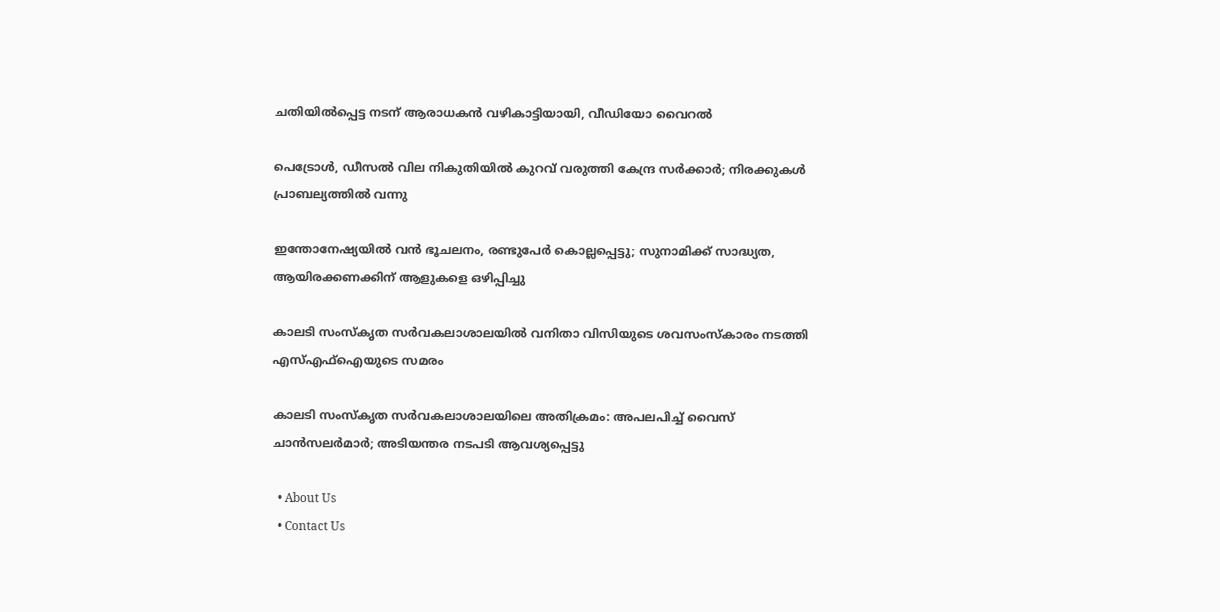ചതിയില്‍പ്പെട്ട നടന് ആരാധകന്‍ വഴികാട്ടിയായി, വീഡിയോ വൈറല്‍

പെട്രോൾ, ഡീസൽ വില നികുതിയിൽ കുറവ് വരുത്തി കേന്ദ്ര സർക്കാർ; നിരക്കുകൾ പ്രാബല്യത്തിൽ വന്നു

ഇന്തോനേഷ്യയിൽ വൻ ഭൂചലനം, രണ്ടുപേർ കൊല്ലപ്പെട്ടു; സുനാമിക്ക് സാദ്ധ്യത, ആയിരക്കണക്കിന് ആളുകളെ ഒഴിപ്പിച്ചു

കാലടി സംസ്‌കൃത സര്‍വകലാശാലയില്‍ വനിതാ വിസിയുടെ ശവസംസ്‌കാരം നടത്തി എസ്എഫ്‌ഐയുടെ സമരം

കാലടി സംസ്‌കൃത സര്‍വകലാശാലയിലെ അതിക്രമം: അപലപിച്ച് വൈസ് ചാന്‍സലര്‍മാര്‍; അടിയന്തര നടപടി ആവശ്യപ്പെട്ടു

  • About Us
  • Contact Us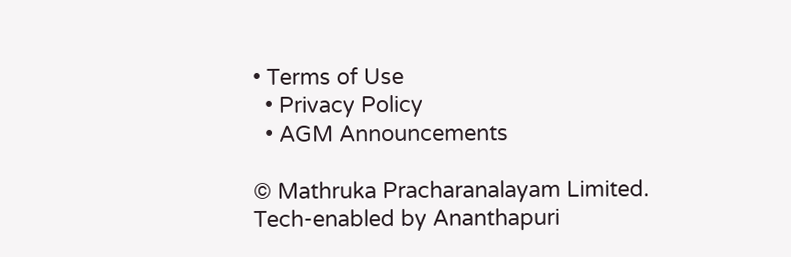• Terms of Use
  • Privacy Policy
  • AGM Announcements

© Mathruka Pracharanalayam Limited.
Tech-enabled by Ananthapuri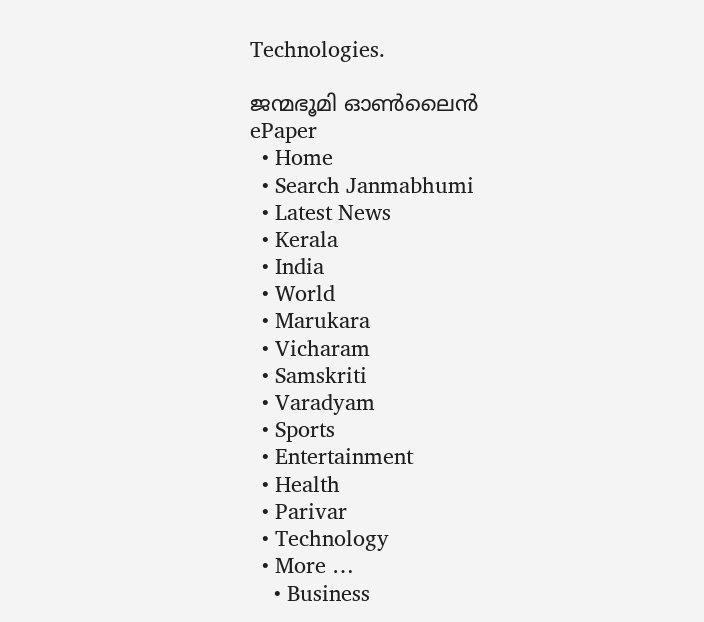Technologies.

ജന്മഭൂമി ഓണ്‍ലൈന്‍
ePaper
  • Home
  • Search Janmabhumi
  • Latest News
  • Kerala
  • India
  • World
  • Marukara
  • Vicharam
  • Samskriti
  • Varadyam
  • Sports
  • Entertainment
  • Health
  • Parivar
  • Technology
  • More …
    • Business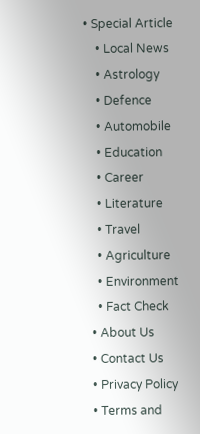• Special Article
    • Local News
    • Astrology
    • Defence
    • Automobile
    • Education
    • Career
    • Literature
    • Travel
    • Agriculture
    • Environment
    • Fact Check
  • About Us
  • Contact Us
  • Privacy Policy
  • Terms and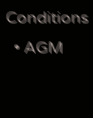Conditions
  • AGM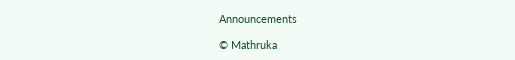Announcements

© Mathruka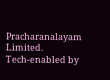Pracharanalayam Limited.
Tech-enabled by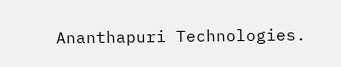Ananthapuri Technologies.